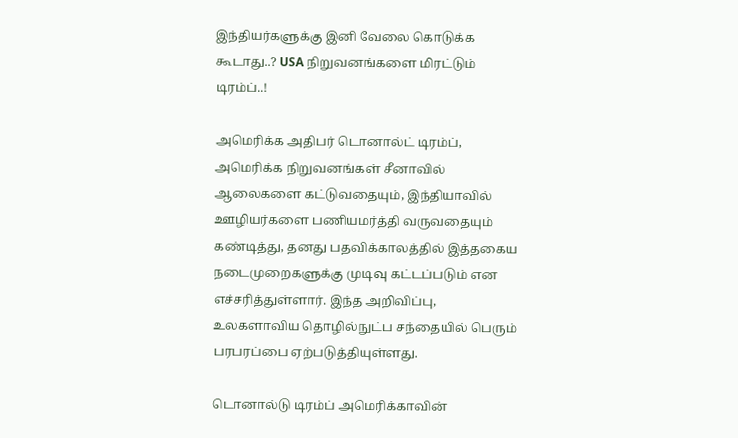இந்தியர்களுக்கு இனி வேலை கொடுக்க கூடாது..? USA நிறுவனங்களை மிரட்டும் டிரம்ப்..!

அமெரிக்க அதிபர் டொனால்ட் டிரம்ப், அமெரிக்க நிறுவனங்கள் சீனாவில் ஆலைகளை கட்டுவதையும், இந்தியாவில் ஊழியர்களை பணியமர்த்தி வருவதையும் கண்டித்து, தனது பதவிக்காலத்தில் இத்தகைய நடைமுறைகளுக்கு முடிவு கட்டப்படும் என எச்சரித்துள்ளார். இந்த அறிவிப்பு, உலகளாவிய தொழில்நுட்ப சந்தையில் பெரும் பரபரப்பை ஏற்படுத்தியுள்ளது.

டொனால்டு டிரம்ப் அமெரிக்காவின்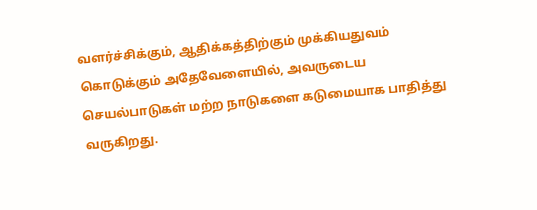வளர்ச்சிக்கும், ஆதிக்கத்திற்கும் முக்கியதுவம் கொடுக்கும் அதேவேளையில், அவருடைய செயல்பாடுகள் மற்ற நாடுகளை கடுமையாக பாதித்து வருகிறது.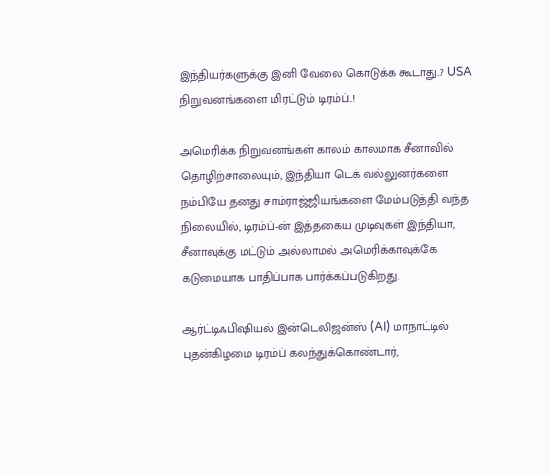இந்தியர்களுக்கு இனி வேலை கொடுக்க கூடாது..? USA நிறுவனங்களை மிரட்டும் டிரம்ப்..!

அமெரிக்க நிறுவனங்கள் காலம் காலமாக சீனாவில் தொழிற்சாலையும், இந்தியா டெக் வல்லுனர்களை நம்பியே தனது சாம்ராஜ்ஜியங்களை மேம்படுத்தி வந்த நிலையில், டிரம்ப்-ன் இத்தகைய முடிவுகள் இந்தியா, சீனாவுக்கு மட்டும் அல்லாமல் அமெரிக்காவுக்கே கடுமையாக பாதிப்பாக பார்க்கப்படுகிறது.

ஆர்ட்டிஃபிஷியல் இன்டெலிஜன்ஸ் (AI) மாநாட்டில் புதன்கிழமை டிரம்ப் கலந்துக்கொண்டார்,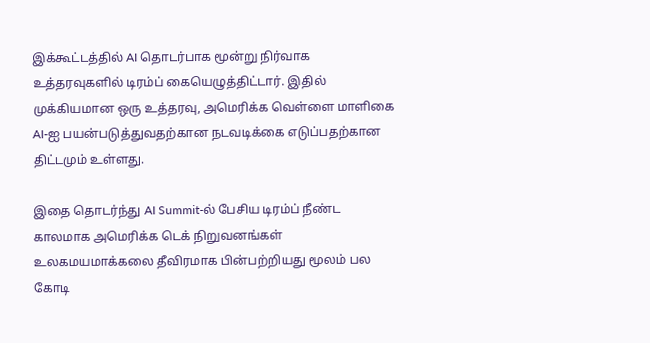இக்கூட்டத்தில் AI தொடர்பாக மூன்று நிர்வாக உத்தரவுகளில் டிரம்ப் கையெழுத்திட்டார். இதில் முக்கியமான ஒரு உத்தரவு, அமெரிக்க வெள்ளை மாளிகை AI-ஐ பயன்படுத்துவதற்கான நடவடிக்கை எடுப்பதற்கான திட்டமும் உள்ளது.

இதை தொடர்ந்து AI Summit-ல் பேசிய டிரம்ப் நீண்ட காலமாக அமெரிக்க டெக் நிறுவனங்கள் உலகமயமாக்கலை தீவிரமாக பின்பற்றியது மூலம் பல கோடி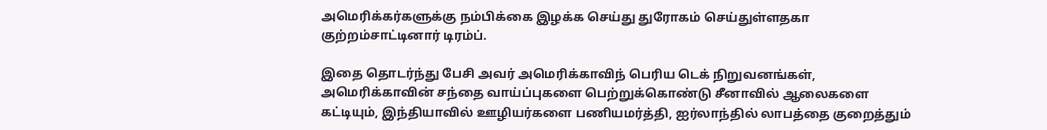அமெரிக்கர்களுக்கு நம்பிக்கை இழக்க செய்து துரோகம் செய்துள்ளதகா குற்றம்சாட்டினார் டிரம்ப்.

இதை தொடர்ந்து பேசி அவர் அமெரிக்காவிந் பெரிய டெக் நிறுவனங்கள், அமெரிக்காவின் சந்தை வாய்ப்புகளை பெற்றுக்கொண்டு சீனாவில் ஆலைகளை கட்டியும், இந்தியாவில் ஊழியர்களை பணியமர்த்தி, ஐர்லாந்தில் லாபத்தை குறைத்தும்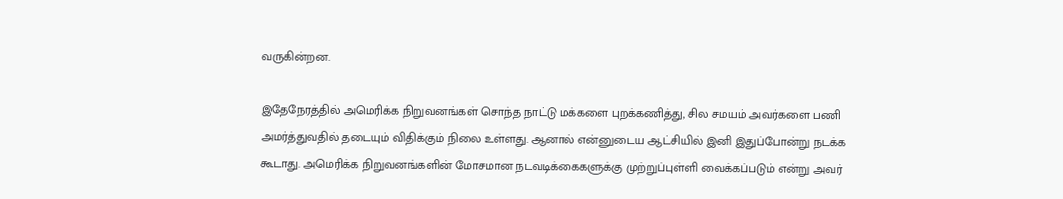வருகின்றன.

இதேநேரத்தில் அமெரிக்க நிறுவனங்கள் சொந்த நாட்டு மக்களை புறக்கணித்து, சில சமயம் அவர்களை பணி அமர்த்துவதில் தடையும் விதிக்கும் நிலை உள்ளது. ஆனால் என்னுடைய ஆட்சியில் இனி இதுப்போன்று நடக்க கூடாது. அமெரிக்க நிறுவனங்களின் மோசமான நடவடிக்கைகளுக்கு முற்றுப்புள்ளி வைக்கப்படும் என்று அவர்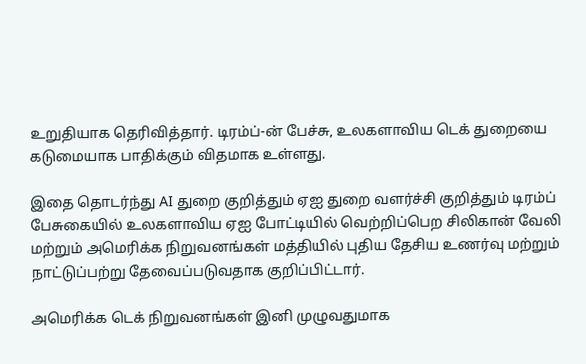உறுதியாக தெரிவித்தார். டிரம்ப்-ன் பேச்சு, உலகளாவிய டெக் துறையை கடுமையாக பாதிக்கும் விதமாக உள்ளது.

இதை தொடர்ந்து AI துறை குறித்தும் ஏஐ துறை வளர்ச்சி குறித்தும் டிரம்ப் பேசுகையில் உலகளாவிய ஏஐ போட்டியில் வெற்றிப்பெற சிலிகான் வேலி மற்றும் அமெரிக்க நிறுவனங்கள் மத்தியில் புதிய தேசிய உணர்வு மற்றும் நாட்டுப்பற்று தேவைப்படுவதாக குறிப்பிட்டார்.

அமெரிக்க டெக் நிறுவனங்கள் இனி முழுவதுமாக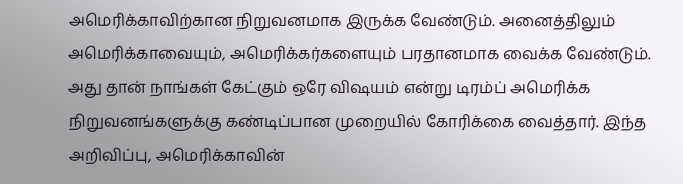அமெரிக்காவிற்கான நிறுவனமாக இருக்க வேண்டும். அனைத்திலும் அமெரிக்காவையும், அமெரிக்கர்களையும் பரதானமாக வைக்க வேண்டும். அது தான் நாங்கள் கேட்கும் ஒரே விஷயம் என்று டிரம்ப் அமெரிக்க நிறுவனங்களுக்கு கண்டிப்பான முறையில் கோரிக்கை வைத்தார். இந்த அறிவிப்பு, அமெரிக்காவின்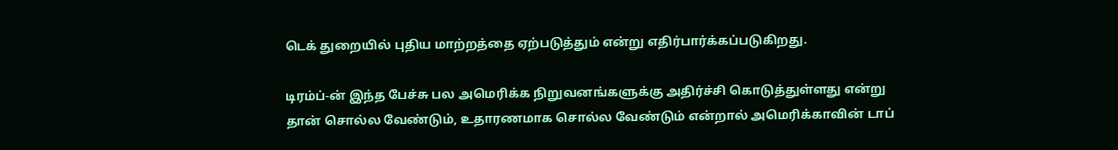டெக் துறையில் புதிய மாற்றத்தை ஏற்படுத்தும் என்று எதிர்பார்க்கப்படுகிறது.

டிரம்ப்-ன் இந்த பேச்சு பல அமெரிக்க நிறுவனங்களுக்கு அதிர்ச்சி கொடுத்துள்ளது என்று தான் சொல்ல வேண்டும், உதாரணமாக சொல்ல வேண்டும் என்றால் அமெரிக்காவின் டாப்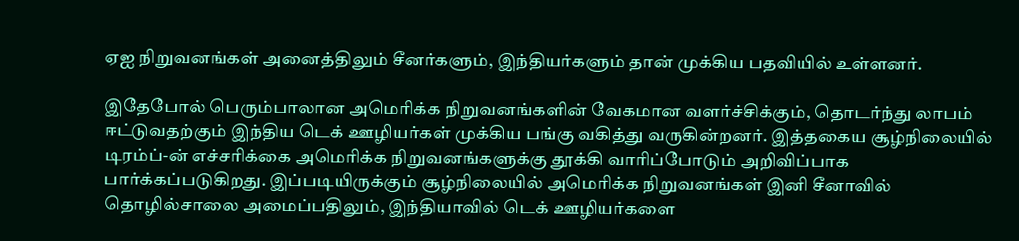ஏஐ நிறுவனங்கள் அனைத்திலும் சீனர்களும், இந்தியர்களும் தான் முக்கிய பதவியில் உள்ளனர்.

இதேபோல் பெரும்பாலான அமெரிக்க நிறுவனங்களின் வேகமான வளர்ச்சிக்கும், தொடர்ந்து லாபம் ஈட்டுவதற்கும் இந்திய டெக் ஊழியர்கள் முக்கிய பங்கு வகித்து வருகின்றனர். இத்தகைய சூழ்நிலையில் டிரம்ப்-ன் எச்சரிக்கை அமெரிக்க நிறுவனங்களுக்கு தூக்கி வாரிப்போடும் அறிவிப்பாக பார்க்கப்படுகிறது. இப்படியிருக்கும் சூழ்நிலையில் அமெரிக்க நிறுவனங்கள் இனி சீனாவில் தொழில்சாலை அமைப்பதிலும், இந்தியாவில் டெக் ஊழியர்களை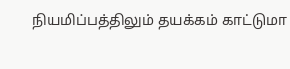நியமிப்பத்திலும் தயக்கம் காட்டுமா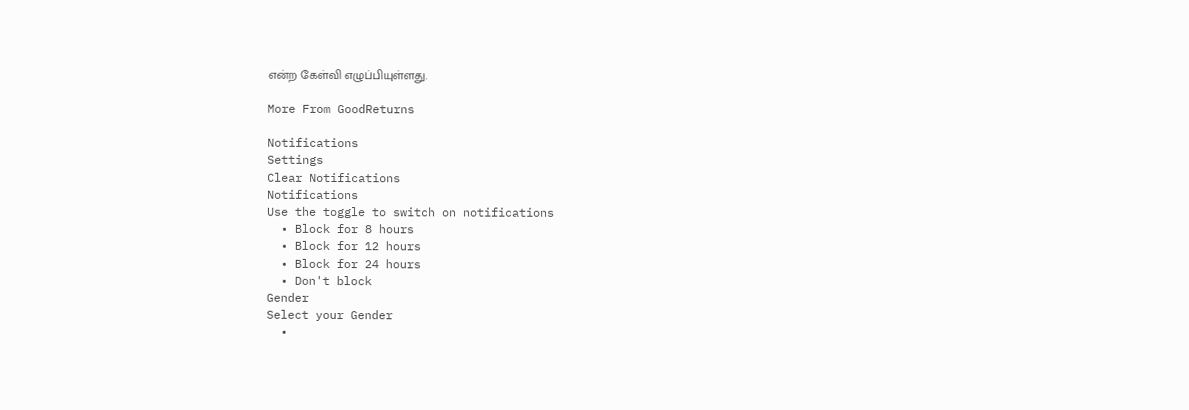என்ற கேள்வி எழுப்பியுள்ளது.

More From GoodReturns

Notifications
Settings
Clear Notifications
Notifications
Use the toggle to switch on notifications
  • Block for 8 hours
  • Block for 12 hours
  • Block for 24 hours
  • Don't block
Gender
Select your Gender
  •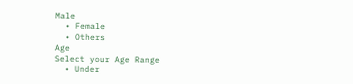Male
  • Female
  • Others
Age
Select your Age Range
  • Under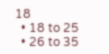18
  • 18 to 25
  • 26 to 35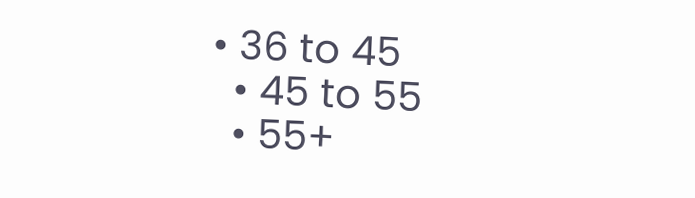• 36 to 45
  • 45 to 55
  • 55+